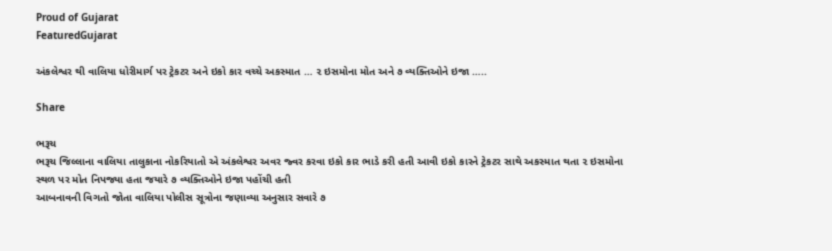Proud of Gujarat
FeaturedGujarat

અંકલેશ્વર થી વાલિયા ધોરીમાર્ગ પર ટ્રેકટર અને ઇકો કાર વચ્ચે અકસ્માત … ૨ ઇસમોના મોત અને ૭ વ્યક્તિઓને ઇજા …..

Share

ભરૂચ
ભરૂચ જિલ્લાના વાલિયા તાલુકાના નોકરિયાતો એ અંકલેશ્વર અવર જ્વર કરવા ઇકો કાર ભાડે કરી હતી આવી ઇકો કારને ટ્રેકટર સાથે અકસ્માત થતા ૨ ઇસમોના સ્થળ પર મોત નિપજ્યા હતા જયારે ૭ વ્યક્તિઓને ઇજા પહોંચી હતી
આબનાવની વિગતો જોતા વાલિયા પોલીસ સૂત્રોના જણાવ્યા અનુસાર સવારે ૭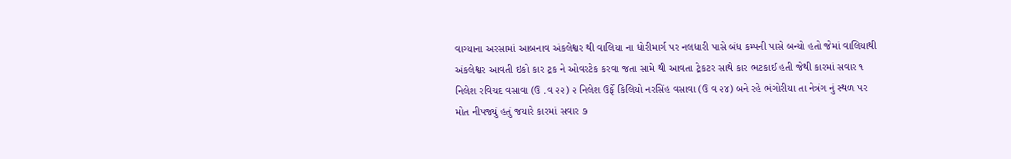વાગ્યાના અરસામાં આબનાવ અંકલેશ્વર થી વાલિયા ના ધોરીમાર્ગ પર નલધારી પાસે બંધ કમ્પની પાસે બન્યો હતો જેમાં વાલિયાથી અંકલેશ્વર આવતી ઇકો કાર ટ્રક ને ઓવરટેક કરવા જતા સામે થી આવતા ટ્રેકટર સાથે કાર ભટકાઈ હતી જેથી કારમાં સવાર ૧ નિલેશ રવિચદ વસાવા (ઉ .વ ૨૨) ૨ નિલેશ ઉર્ફે કિલિયો નરસિંહ વસાવા (ઉ વ ૨૪) બને રહે ભંગોરીયા તા નેત્રંગ નું સ્થળ પર મોત નીપજ્યું હતું જયારે કારમાં સવાર ૭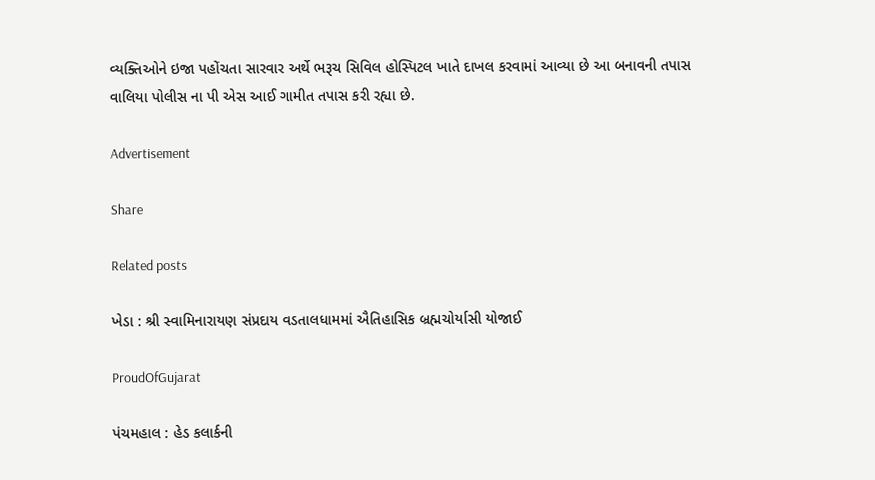વ્યક્તિઓને ઇજા પહોંચતા સારવાર અર્થે ભરૂચ સિવિલ હોસ્પિટલ ખાતે દાખલ કરવામાં આવ્યા છે આ બનાવની તપાસ વાલિયા પોલીસ ના પી એસ આઈ ગામીત તપાસ કરી રહ્યા છે.

Advertisement

Share

Related posts

ખેડા : શ્રી સ્વામિનારાયણ સંપ્રદાય વડતાલધામમાં ઐતિહાસિક બ્રહ્મચોર્યાસી યોજાઈ

ProudOfGujarat

પંચમહાલ : હેડ કલાર્કની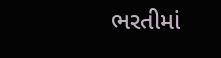ભરતીમાં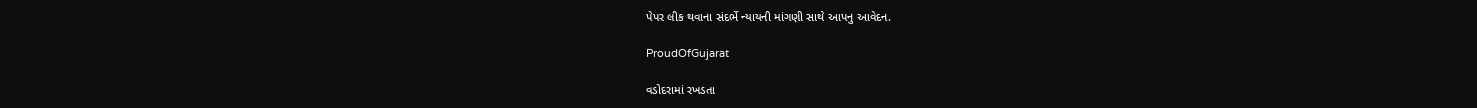પેપર લીક થવાના સંદર્ભે ન્યાયની માંગણી સાથે આપનુ આવેદન.

ProudOfGujarat

વડોદરામાં રખડતા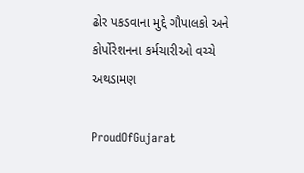ઢોર પકડવાના મુદ્દે ગૌપાલકો અને કોર્પોરેશનના કર્મચારીઓ વચ્ચે અથડામણ

ProudOfGujarat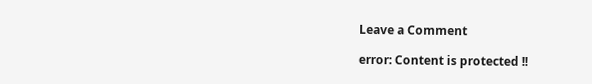Leave a Comment

error: Content is protected !!